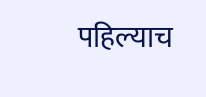पहिल्याच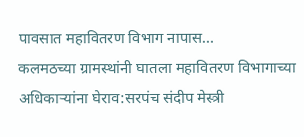पावसात महावितरण विभाग नापास…
कलमठच्या ग्रामस्थांनी घातला महावितरण विभागाच्या अधिकाऱ्यांना घेराव:सरपंच संदीप मेस्त्री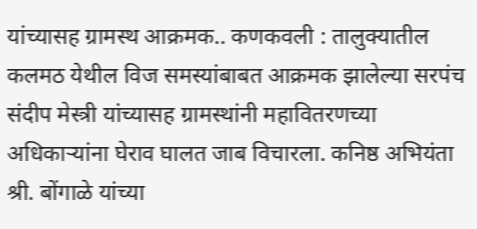यांच्यासह ग्रामस्थ आक्रमक.. कणकवली : तालुक्यातील कलमठ येथील विज समस्यांबाबत आक्रमक झालेल्या सरपंच संदीप मेस्त्री यांच्यासह ग्रामस्थांनी महावितरणच्या अधिकाऱ्यांना घेराव घालत जाब विचारला. कनिष्ठ अभियंता श्री. बोंगाळे यांच्या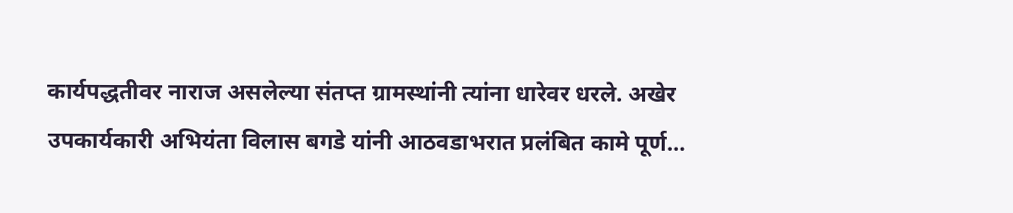कार्यपद्धतीवर नाराज असलेल्या संतप्त ग्रामस्थांनी त्यांना धारेवर धरले. अखेर उपकार्यकारी अभियंता विलास बगडे यांनी आठवडाभरात प्रलंबित कामे पूर्ण…